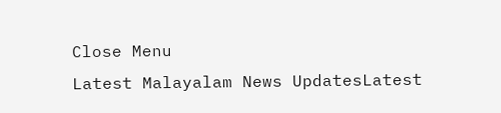Close Menu
Latest Malayalam News UpdatesLatest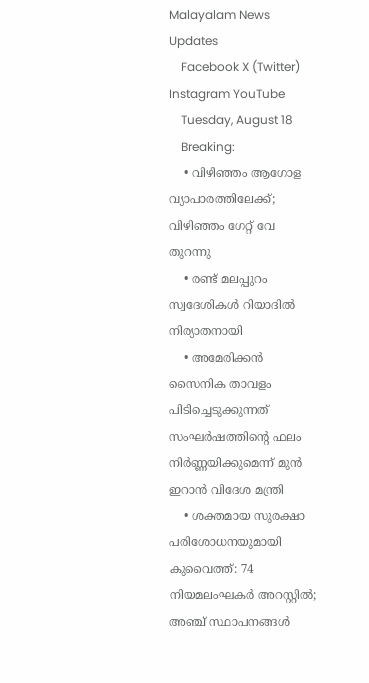Malayalam News Updates
    Facebook X (Twitter) Instagram YouTube
    Tuesday, August 18
    Breaking:
    • വിഴിഞ്ഞം ആഗോള വ്യാപാരത്തിലേക്ക്; വിഴിഞ്ഞം ഗേറ്റ് വേ തുറന്നു
    • രണ്ട് മലപ്പുറം സ്വദേശികള്‍ റിയാദില്‍ നിര്യാതനായി
    • അമേരിക്കന്‍ സൈനിക താവളം പിടിച്ചെടുക്കുന്നത് സംഘര്‍ഷത്തിന്റെ ഫലം നിര്‍ണ്ണയിക്കുമെന്ന് മുന്‍ ഇറാന്‍ വിദേശ മന്ത്രി
    • ശക്തമായ സുരക്ഷാ പരിശോധനയുമായി കുവൈത്ത്: 74 നിയമലംഘകർ അറസ്റ്റിൽ; അഞ്ച് സ്ഥാപനങ്ങൾ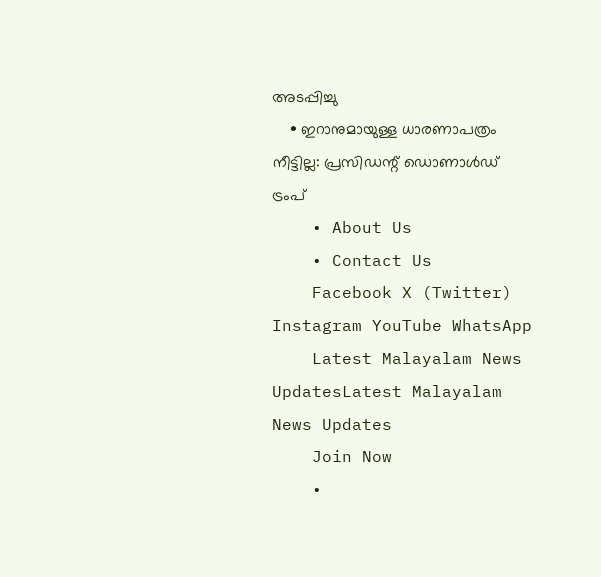അടപ്പിച്ചു
    • ഇറാനുമായുള്ള ധാരണാപത്രം നീട്ടില്ല: പ്രസിഡന്റ് ഡൊണാൾഡ് ട്രംപ്
    • About Us
    • Contact Us
    Facebook X (Twitter) Instagram YouTube WhatsApp
    Latest Malayalam News UpdatesLatest Malayalam News Updates
    Join Now
    •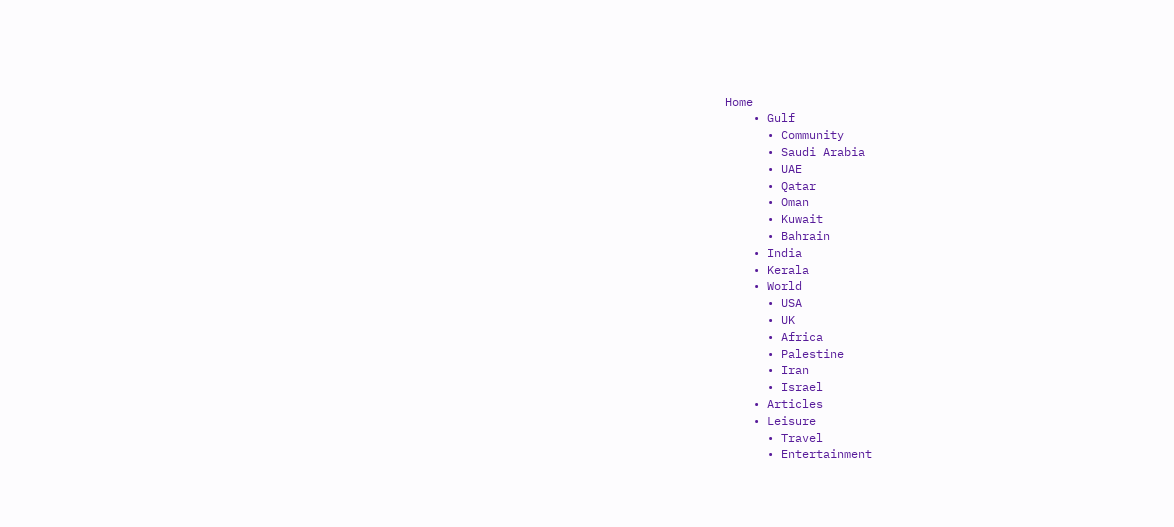Home
    • Gulf
      • Community
      • Saudi Arabia
      • UAE
      • Qatar
      • Oman
      • Kuwait
      • Bahrain
    • India
    • Kerala
    • World
      • USA
      • UK
      • Africa
      • Palestine
      • Iran
      • Israel
    • Articles
    • Leisure
      • Travel
      • Entertainment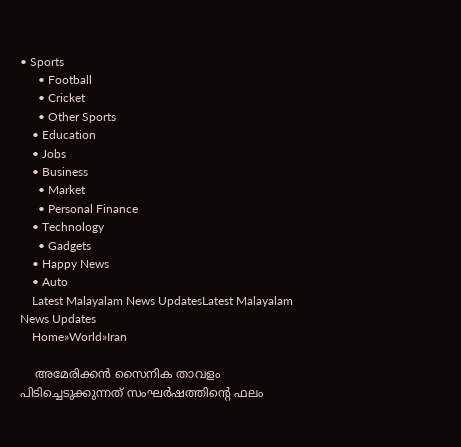• Sports
      • Football
      • Cricket
      • Other Sports
    • Education
    • Jobs
    • Business
      • Market
      • Personal Finance
    • Technology
      • Gadgets
    • Happy News
    • Auto
    Latest Malayalam News UpdatesLatest Malayalam News Updates
    Home»World»Iran

    അമേരിക്കന്‍ സൈനിക താവളം പിടിച്ചെടുക്കുന്നത് സംഘര്‍ഷത്തിന്റെ ഫലം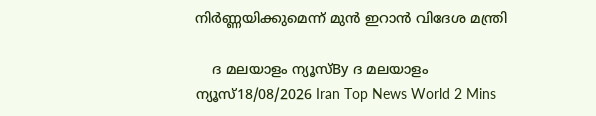നിര്‍ണ്ണയിക്കുമെന്ന് മുന്‍ ഇറാന്‍ വിദേശ മന്ത്രി

    ദ മലയാളം ന്യൂസ്By ദ മലയാളം ന്യൂസ്18/08/2026 Iran Top News World 2 Mins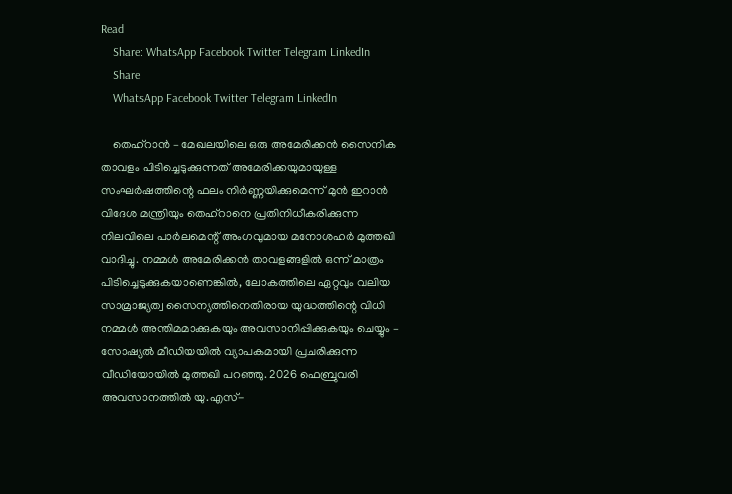Read
    Share: WhatsApp Facebook Twitter Telegram LinkedIn
    Share
    WhatsApp Facebook Twitter Telegram LinkedIn

    തെഹ്റാന്‍ – മേഖലയിലെ ഒരു അമേരിക്കന്‍ സൈനിക താവളം പിടിച്ചെടുക്കുന്നത് അമേരിക്കയുമായുള്ള സംഘര്‍ഷത്തിന്റെ ഫലം നിര്‍ണ്ണയിക്കുമെന്ന് മുന്‍ ഇറാന്‍ വിദേശ മന്ത്രിയും തെഹ്‌റാനെ പ്രതിനിധീകരിക്കുന്ന നിലവിലെ പാര്‍ലമെന്റ് അംഗവുമായ മനോശഹര്‍ മുത്തഖി വാദിച്ചു. നമ്മള്‍ അമേരിക്കന്‍ താവളങ്ങളില്‍ ഒന്ന് മാത്രം പിടിച്ചെടുക്കുകയാണെങ്കില്‍, ലോകത്തിലെ ഏറ്റവും വലിയ സാമ്രാജ്യത്വ സൈന്യത്തിനെതിരായ യുദ്ധത്തിന്റെ വിധി നമ്മള്‍ അന്തിമമാക്കുകയും അവസാനിപ്പിക്കുകയും ചെയ്യും – സോഷ്യല്‍ മീഡിയയില്‍ വ്യാപകമായി പ്രചരിക്കുന്ന വീഡിയോയില്‍ മുത്തഖി പറഞ്ഞു. 2026 ഫെബ്രുവരി അവസാനത്തില്‍ യു.എസ്-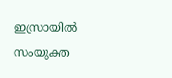ഇസ്രായില്‍ സംയുക്ത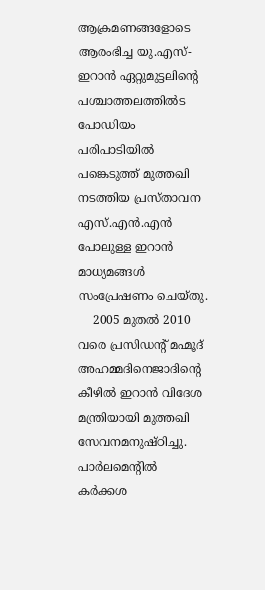ആക്രമണങ്ങളോടെ ആരംഭിച്ച യു.എസ്-ഇറാന്‍ ഏറ്റുമുട്ടലിന്റെ പശ്ചാത്തലത്തില്‍ട പോഡിയം പരിപാടിയില്‍ പങ്കെടുത്ത് മുത്തഖി നടത്തിയ പ്രസ്താവന എസ്.എന്‍.എന്‍ പോലുള്ള ഇറാന്‍ മാധ്യമങ്ങള്‍ സംപ്രേഷണം ചെയ്തു.
    2005 മുതല്‍ 2010 വരെ പ്രസിഡന്റ് മഹ്മൂദ് അഹമ്മദിനെജാദിന്റെ കീഴില്‍ ഇറാന്‍ വിദേശ മന്ത്രിയായി മുത്തഖി സേവനമനുഷ്ഠിച്ചു. പാര്‍ലമെന്റില്‍ കര്‍ക്കശ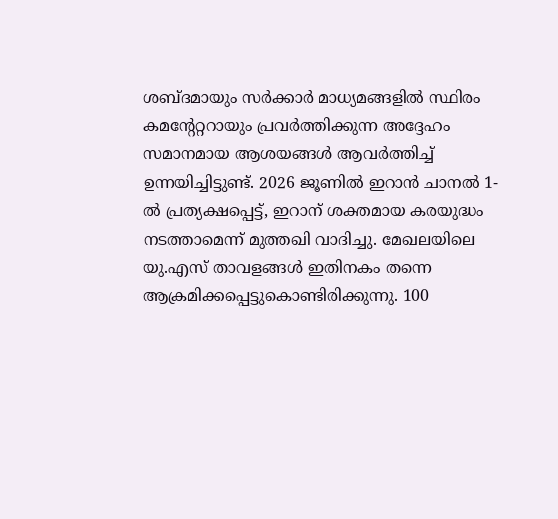ശബ്ദമായും സര്‍ക്കാര്‍ മാധ്യമങ്ങളില്‍ സ്ഥിരം കമന്റേറ്ററായും പ്രവര്‍ത്തിക്കുന്ന അദ്ദേഹം സമാനമായ ആശയങ്ങള്‍ ആവര്‍ത്തിച്ച് ഉന്നയിച്ചിട്ടുണ്ട്. 2026 ജൂണില്‍ ഇറാന്‍ ചാനല്‍ 1-ല്‍ പ്രത്യക്ഷപ്പെട്ട്, ഇറാന് ശക്തമായ കരയുദ്ധം നടത്താമെന്ന് മുത്തഖി വാദിച്ചു. മേഖലയിലെ യു.എസ് താവളങ്ങള്‍ ഇതിനകം തന്നെ ആക്രമിക്കപ്പെട്ടുകൊണ്ടിരിക്കുന്നു. 100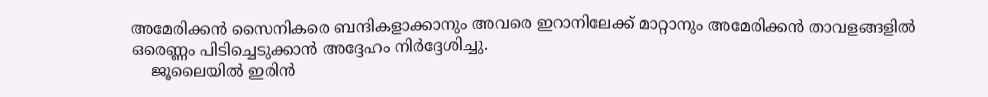അമേരിക്കന്‍ സൈനികരെ ബന്ദികളാക്കാനും അവരെ ഇറാനിലേക്ക് മാറ്റാനും അമേരിക്കന്‍ താവളങ്ങളില്‍ ഒരെണ്ണം പിടിച്ചെടുക്കാന്‍ അദ്ദേഹം നിര്‍ദ്ദേശിച്ചു.
    ജൂലൈയില്‍ ഇരിന്‍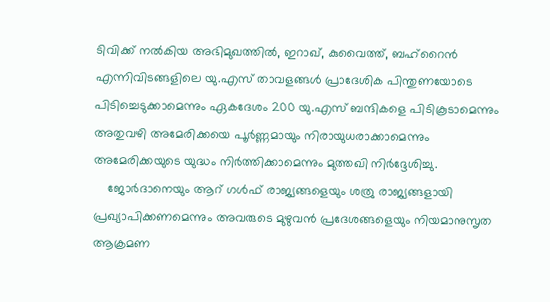ടിവിക്ക് നല്‍കിയ അഭിമുഖത്തില്‍, ഇറാഖ്, കുവൈത്ത്, ബഹ്‌റൈന്‍ എന്നിവിടങ്ങളിലെ യു.എസ് താവളങ്ങള്‍ പ്രാദേശിക പിന്തുണയോടെ പിടിച്ചെടുക്കാമെന്നും ഏകദേശം 200 യു.എസ് ബന്ദികളെ പിടികൂടാമെന്നും അതുവഴി അമേരിക്കയെ പൂര്‍ണ്ണമായും നിരായുധരാക്കാമെന്നും അമേരിക്കയുടെ യുദ്ധം നിര്‍ത്തിക്കാമെന്നും മുത്തഖി നിര്‍ദ്ദേശിച്ചു.
    ജോര്‍ദാനെയും ആറ് ഗള്‍ഫ് രാജ്യങ്ങളെയും ശത്രു രാജ്യങ്ങളായി പ്രഖ്യാപിക്കണമെന്നും അവരുടെ മുഴുവന്‍ പ്രദേശങ്ങളെയും നിയമാനുസൃത ആക്രമണ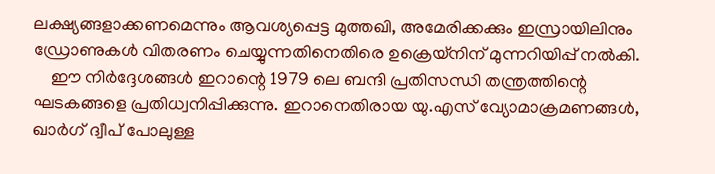ലക്ഷ്യങ്ങളാക്കണമെന്നും ആവശ്യപ്പെട്ട മുത്തഖി, അമേരിക്കക്കും ഇസ്രായിലിനും ഡ്രോണുകള്‍ വിതരണം ചെയ്യുന്നതിനെതിരെ ഉക്രെയ്‌നിന് മുന്നറിയിപ്പ് നല്‍കി.
    ഈ നിര്‍ദ്ദേശങ്ങള്‍ ഇറാന്റെ 1979 ലെ ബന്ദി പ്രതിസന്ധി തന്ത്രത്തിന്റെ ഘടകങ്ങളെ പ്രതിധ്വനിപ്പിക്കുന്നു. ഇറാനെതിരായ യു.എസ് വ്യോമാക്രമണങ്ങള്‍, ഖാര്‍ഗ് ദ്വീപ് പോലുള്ള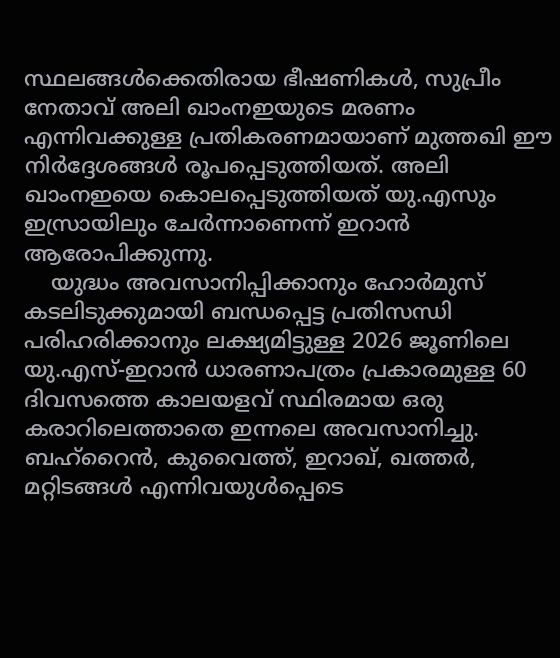സ്ഥലങ്ങള്‍ക്കെതിരായ ഭീഷണികള്‍, സുപ്രീം നേതാവ് അലി ഖാംനഇയുടെ മരണം എന്നിവക്കുള്ള പ്രതികരണമായാണ് മുത്തഖി ഈ നിര്‍ദ്ദേശങ്ങള്‍ രൂപപ്പെടുത്തിയത്. അലി ഖാംനഇയെ കൊലപ്പെടുത്തിയത് യു.എസും ഇസ്രായിലും ചേര്‍ന്നാണെന്ന് ഇറാന്‍ ആരോപിക്കുന്നു.
    യുദ്ധം അവസാനിപ്പിക്കാനും ഹോര്‍മുസ് കടലിടുക്കുമായി ബന്ധപ്പെട്ട പ്രതിസന്ധി പരിഹരിക്കാനും ലക്ഷ്യമിട്ടുള്ള 2026 ജൂണിലെ യു.എസ്-ഇറാന്‍ ധാരണാപത്രം പ്രകാരമുള്ള 60 ദിവസത്തെ കാലയളവ് സ്ഥിരമായ ഒരു കരാറിലെത്താതെ ഇന്നലെ അവസാനിച്ചു. ബഹ്‌റൈന്‍, കുവൈത്ത്, ഇറാഖ്, ഖത്തര്‍, മറ്റിടങ്ങള്‍ എന്നിവയുള്‍പ്പെടെ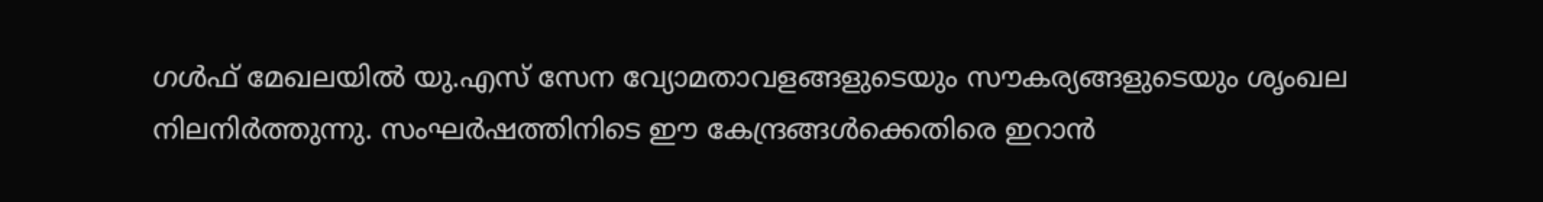ഗള്‍ഫ് മേഖലയില്‍ യു.എസ് സേന വ്യോമതാവളങ്ങളുടെയും സൗകര്യങ്ങളുടെയും ശൃംഖല നിലനിര്‍ത്തുന്നു. സംഘര്‍ഷത്തിനിടെ ഈ കേന്ദ്രങ്ങള്‍ക്കെതിരെ ഇറാന്‍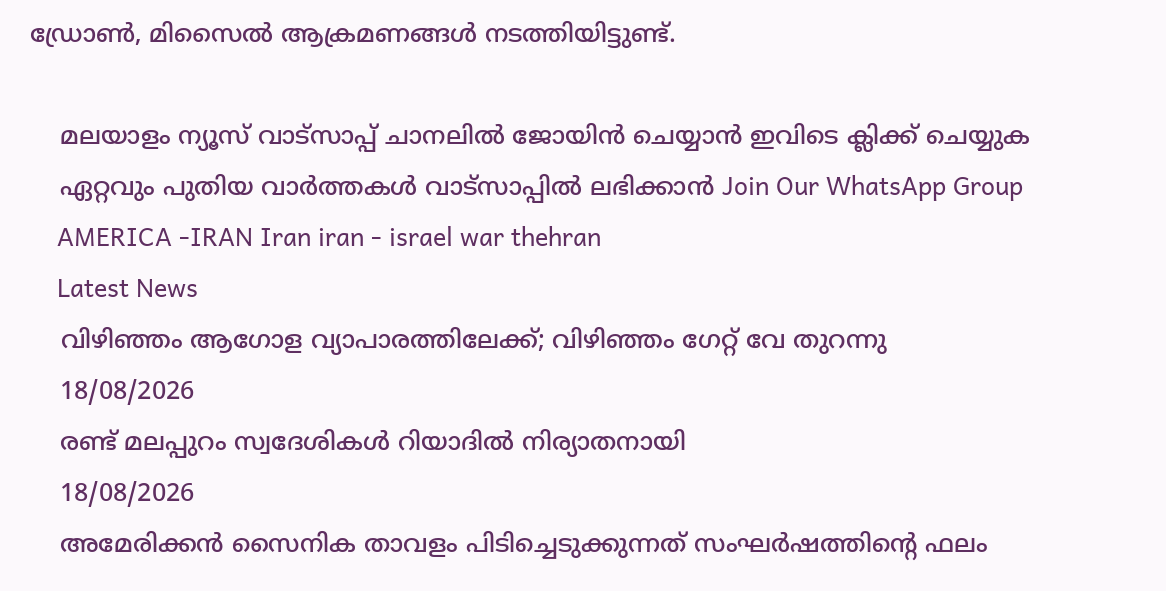ഡ്രോണ്‍, മിസൈല്‍ ആക്രമണങ്ങള്‍ നടത്തിയിട്ടുണ്ട്.

    മലയാളം ന്യൂസ് വാട്സാപ്പ് ചാനലിൽ ജോയിൻ ചെയ്യാൻ ഇവിടെ ക്ലിക്ക് ചെയ്യുക
    ഏറ്റവും പുതിയ വാർത്തകൾ വാട്സാപ്പിൽ ലഭിക്കാൻ Join Our WhatsApp Group
    AMERICA -IRAN Iran iran - israel war thehran
    Latest News
    വിഴിഞ്ഞം ആഗോള വ്യാപാരത്തിലേക്ക്; വിഴിഞ്ഞം ഗേറ്റ് വേ തുറന്നു
    18/08/2026
    രണ്ട് മലപ്പുറം സ്വദേശികള്‍ റിയാദില്‍ നിര്യാതനായി
    18/08/2026
    അമേരിക്കന്‍ സൈനിക താവളം പിടിച്ചെടുക്കുന്നത് സംഘര്‍ഷത്തിന്റെ ഫലം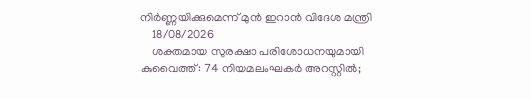നിര്‍ണ്ണയിക്കുമെന്ന് മുന്‍ ഇറാന്‍ വിദേശ മന്ത്രി
    18/08/2026
    ശക്തമായ സുരക്ഷാ പരിശോധനയുമായി കുവൈത്ത്: 74 നിയമലംഘകർ അറസ്റ്റിൽ;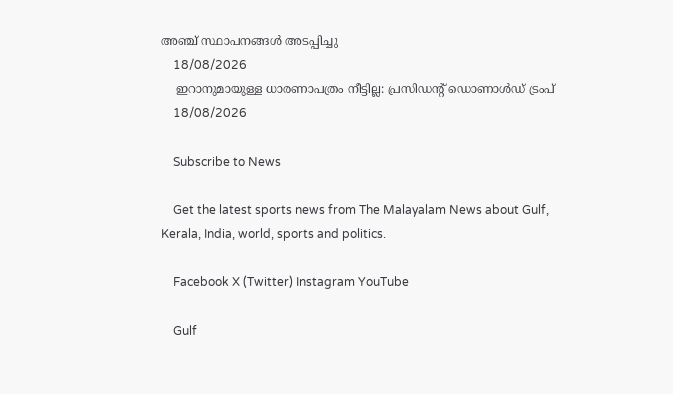അഞ്ച് സ്ഥാപനങ്ങൾ അടപ്പിച്ചു
    18/08/2026
    ഇറാനുമായുള്ള ധാരണാപത്രം നീട്ടില്ല: പ്രസിഡന്റ് ഡൊണാൾഡ് ട്രംപ്
    18/08/2026

    Subscribe to News

    Get the latest sports news from The Malayalam News about Gulf, Kerala, India, world, sports and politics.

    Facebook X (Twitter) Instagram YouTube

    Gulf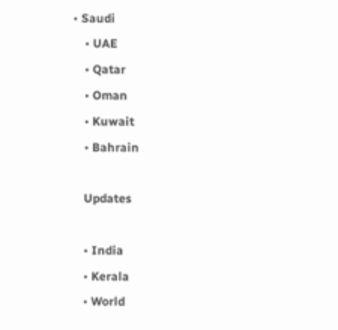• Saudi
    • UAE
    • Qatar
    • Oman
    • Kuwait
    • Bahrain

    Updates

    • India
    • Kerala
    • World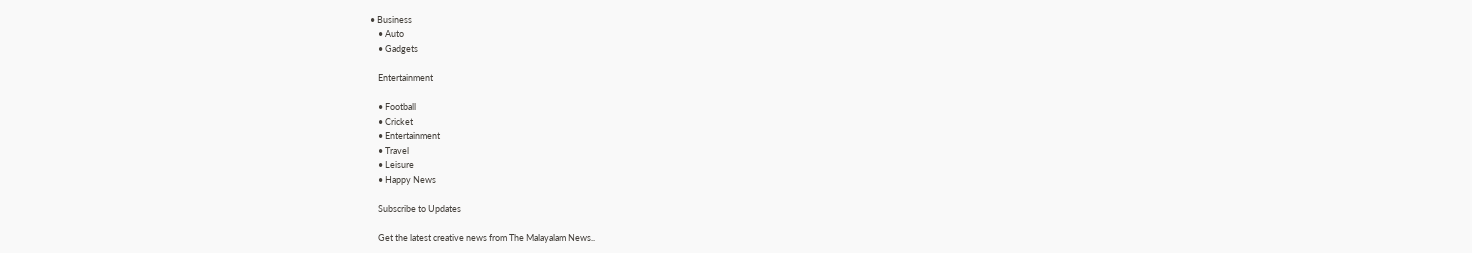• Business
    • Auto
    • Gadgets

    Entertainment

    • Football
    • Cricket
    • Entertainment
    • Travel
    • Leisure
    • Happy News

    Subscribe to Updates

    Get the latest creative news from The Malayalam News..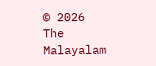© 2026 The Malayalam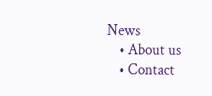News
    • About us
    • Contact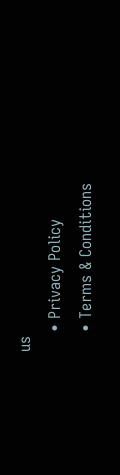us
    • Privacy Policy
    • Terms & Conditions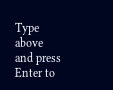Type above and press Enter to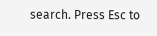search. Press Esc to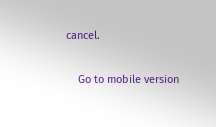cancel.

    Go to mobile version